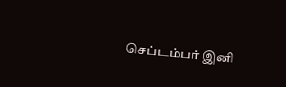செப்டம்பர் இனி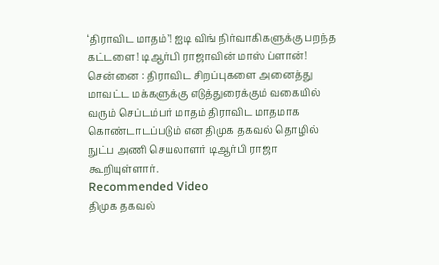‘திராவிட மாதம்’! ஐடி விங் நிர்வாகிகளுக்கு பறந்த கட்டளை! டிஆர்பி ராஜாவின் மாஸ் ப்ளான்!
சென்னை : திராவிட சிறப்புகளை அனைத்து மாவட்ட மக்களுக்கு எடுத்துரைக்கும் வகையில் வரும் செப்டம்பர் மாதம் திராவிட மாதமாக கொண்டாடப்படும் என திமுக தகவல் தொழில் நுட்ப அணி செயலாளர் டிஆர்பி ராஜா கூறியுள்ளார்.
Recommended Video
திமுக தகவல்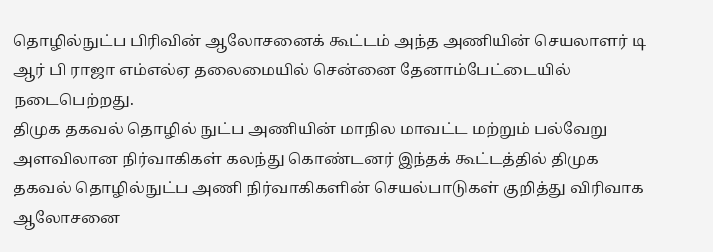தொழில்நுட்ப பிரிவின் ஆலோசனைக் கூட்டம் அந்த அணியின் செயலாளர் டி ஆர் பி ராஜா எம்எல்ஏ தலைமையில் சென்னை தேனாம்பேட்டையில் நடைபெற்றது.
திமுக தகவல் தொழில் நுட்ப அணியின் மாநில மாவட்ட மற்றும் பல்வேறு அளவிலான நிர்வாகிகள் கலந்து கொண்டனர் இந்தக் கூட்டத்தில் திமுக தகவல் தொழில்நுட்ப அணி நிர்வாகிகளின் செயல்பாடுகள் குறித்து விரிவாக ஆலோசனை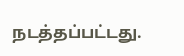நடத்தப்பட்டது.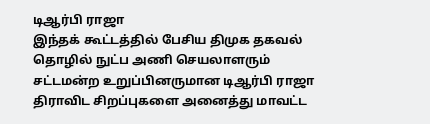டிஆர்பி ராஜா
இந்தக் கூட்டத்தில் பேசிய திமுக தகவல் தொழில் நுட்ப அணி செயலாளரும் சட்டமன்ற உறுப்பினருமான டிஆர்பி ராஜா திராவிட சிறப்புகளை அனைத்து மாவட்ட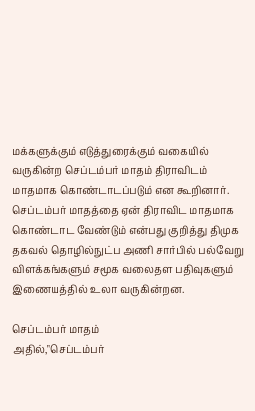மக்களுக்கும் எடுத்துரைக்கும் வகையில் வருகின்ற செப்டம்பர் மாதம் திராவிடம் மாதமாக கொண்டாடப்படும் என கூறினார். செப்டம்பர் மாதத்தை ஏன் திராவிட மாதமாக கொண்டாட வேண்டும் என்பது குறித்து திமுக தகவல் தொழில்நுட்ப அணி சார்பில் பல்வேறு விளக்கங்களும் சமூக வலைதள பதிவுகளும் இணையத்தில் உலா வருகின்றன.

செப்டம்பர் மாதம்
அதில்,"செப்டம்பர்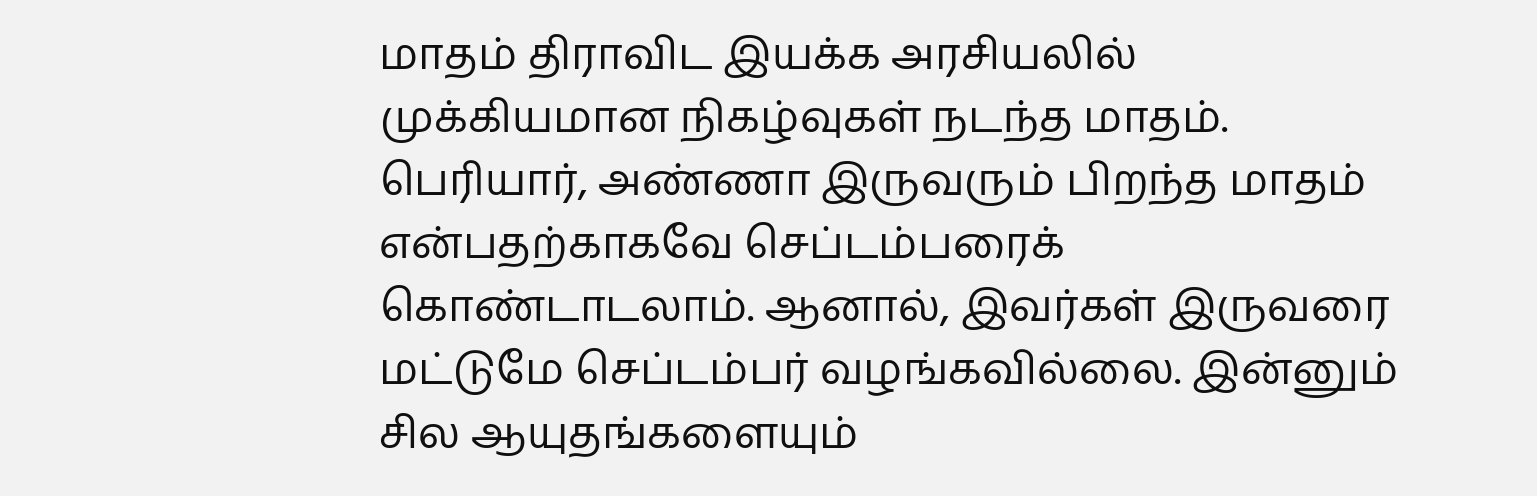மாதம் திராவிட இயக்க அரசியலில் முக்கியமான நிகழ்வுகள் நடந்த மாதம். பெரியார், அண்ணா இருவரும் பிறந்த மாதம் என்பதற்காகவே செப்டம்பரைக் கொண்டாடலாம். ஆனால், இவர்கள் இருவரை மட்டுமே செப்டம்பர் வழங்கவில்லை. இன்னும் சில ஆயுதங்களையும்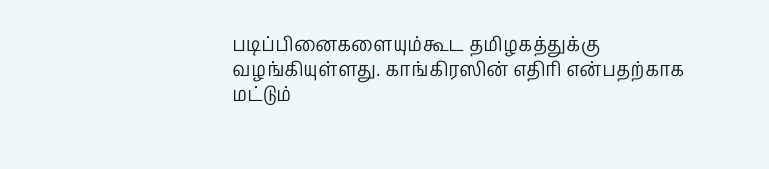படிப்பினைகளையும்கூட தமிழகத்துக்கு வழங்கியுள்ளது. காங்கிரஸின் எதிரி என்பதற்காக மட்டும்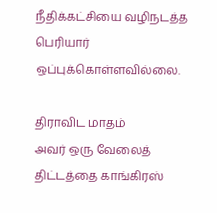நீதிக்கட்சியை வழிநடத்த பெரியார் ஒப்புக்கொள்ளவில்லை.

திராவிட மாதம்
அவர் ஒரு வேலைத் திட்டத்தை காங்கிரஸ்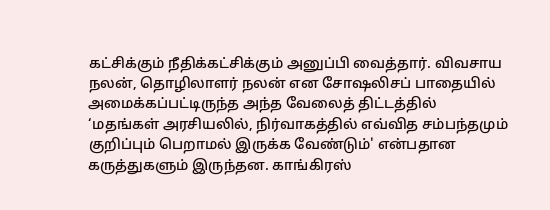கட்சிக்கும் நீதிக்கட்சிக்கும் அனுப்பி வைத்தார். விவசாய நலன், தொழிலாளர் நலன் என சோஷலிசப் பாதையில் அமைக்கப்பட்டிருந்த அந்த வேலைத் திட்டத்தில் ‘மதங்கள் அரசியலில், நிர்வாகத்தில் எவ்வித சம்பந்தமும் குறிப்பும் பெறாமல் இருக்க வேண்டும்' என்பதான கருத்துகளும் இருந்தன. காங்கிரஸ்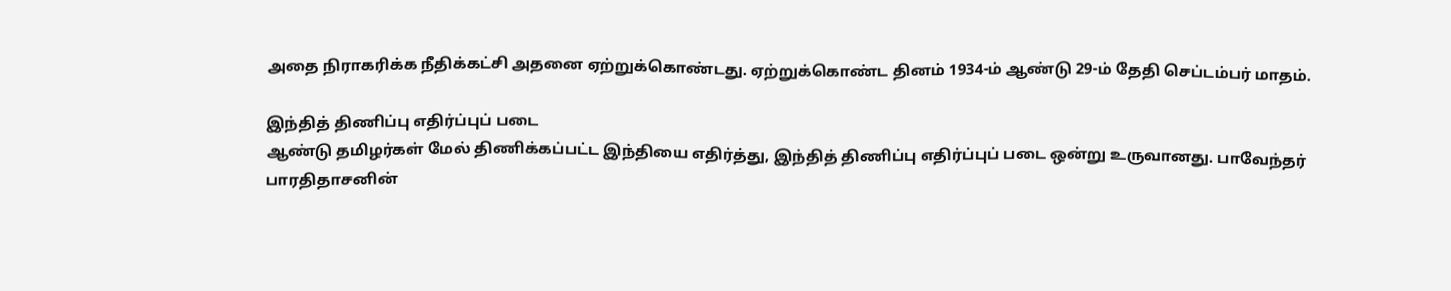அதை நிராகரிக்க நீதிக்கட்சி அதனை ஏற்றுக்கொண்டது. ஏற்றுக்கொண்ட தினம் 1934-ம் ஆண்டு 29-ம் தேதி செப்டம்பர் மாதம்.

இந்தித் திணிப்பு எதிர்ப்புப் படை
ஆண்டு தமிழர்கள் மேல் திணிக்கப்பட்ட இந்தியை எதிர்த்து, இந்தித் திணிப்பு எதிர்ப்புப் படை ஒன்று உருவானது. பாவேந்தர் பாரதிதாசனின்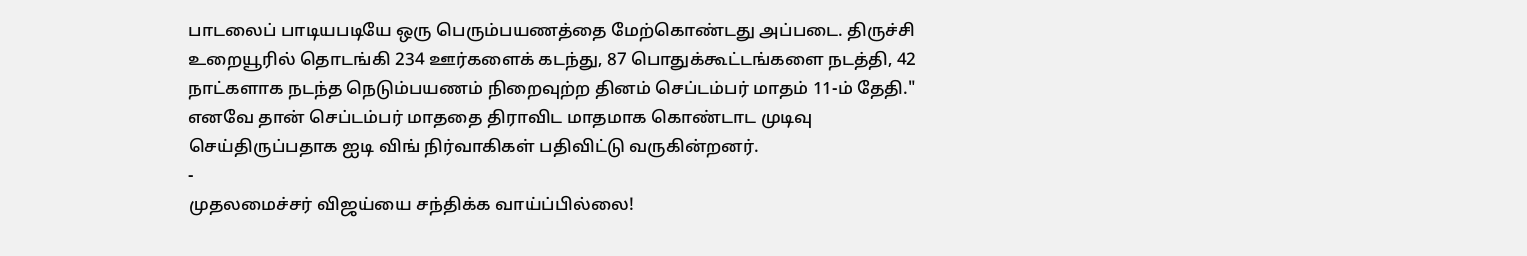பாடலைப் பாடியபடியே ஒரு பெரும்பயணத்தை மேற்கொண்டது அப்படை. திருச்சி உறையூரில் தொடங்கி 234 ஊர்களைக் கடந்து, 87 பொதுக்கூட்டங்களை நடத்தி, 42 நாட்களாக நடந்த நெடும்பயணம் நிறைவுற்ற தினம் செப்டம்பர் மாதம் 11-ம் தேதி." எனவே தான் செப்டம்பர் மாததை திராவிட மாதமாக கொண்டாட முடிவு செய்திருப்பதாக ஐடி விங் நிர்வாகிகள் பதிவிட்டு வருகின்றனர்.
-
முதலமைச்சர் விஜய்யை சந்திக்க வாய்ப்பில்லை!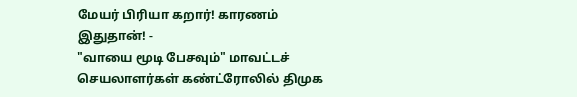மேயர் பிரியா கறார்! காரணம் இதுதான்! -
"வாயை மூடி பேசவும்" மாவட்டச் செயலாளர்கள் கண்ட்ரோலில் திமுக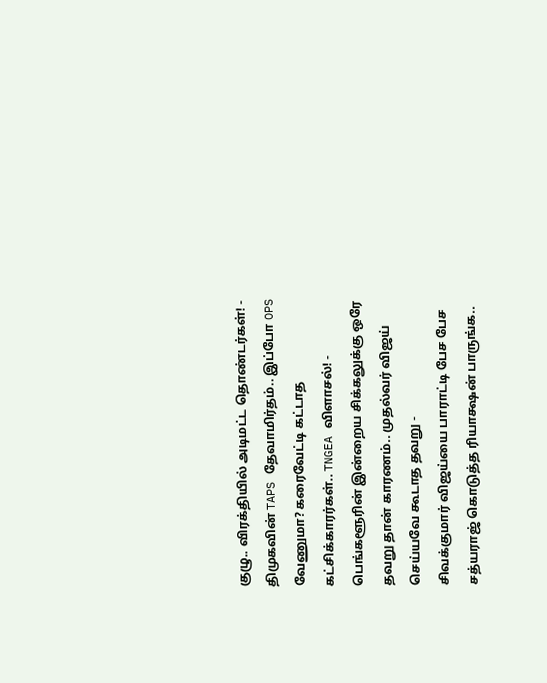குழு.. விரக்தியில் அடிமட்ட தொண்டர்கள்! -
திமுகவின் TAPS தேவாமிர்தம்.. இப்போ OPS வேணுமா? கரைவேட்டி கட்டாத கட்சிக்காரர்கள்.. TNGEA விளாசல்! -
பெங்களூரின் இன்றைய சிக்கலுக்கு ஒரே தவறு தான் காரணம்.. முதல்வர் விஜய் செய்யவே கூடாத தவறு -
சிவக்குமார் விஜய்யை பாராட்டி பேச பேச சத்யராஜ் கொடுத்த ரியாக்ஷன் பாருங்க..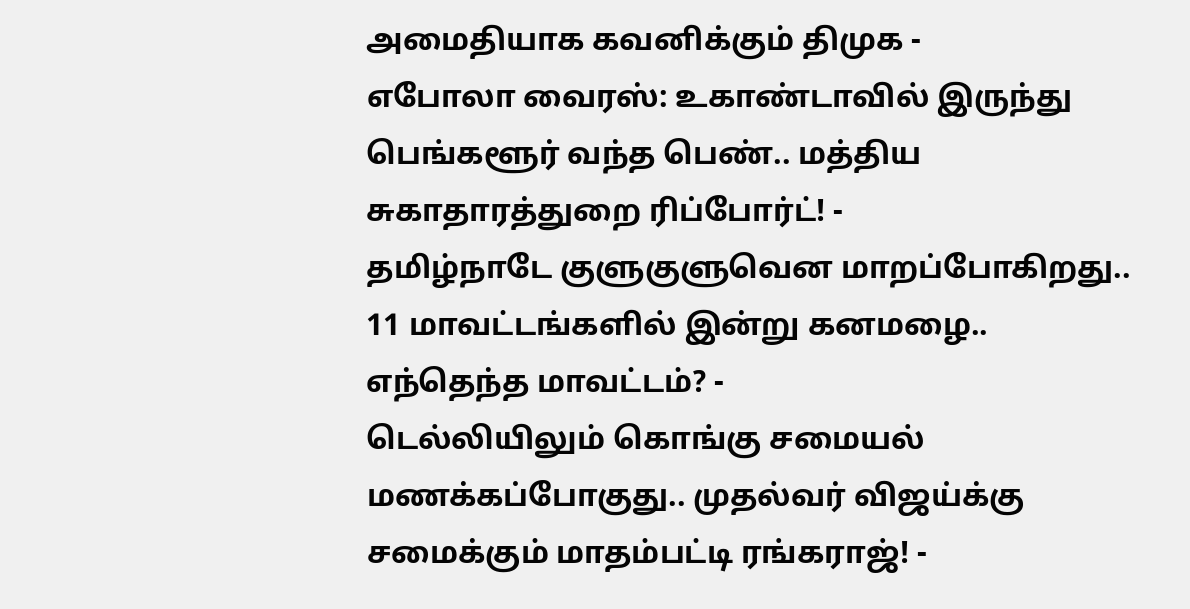அமைதியாக கவனிக்கும் திமுக -
எபோலா வைரஸ்: உகாண்டாவில் இருந்து பெங்களூர் வந்த பெண்.. மத்திய சுகாதாரத்துறை ரிப்போர்ட்! -
தமிழ்நாடே குளுகுளுவென மாறப்போகிறது.. 11 மாவட்டங்களில் இன்று கனமழை.. எந்தெந்த மாவட்டம்? -
டெல்லியிலும் கொங்கு சமையல் மணக்கப்போகுது.. முதல்வர் விஜய்க்கு சமைக்கும் மாதம்பட்டி ரங்கராஜ்! -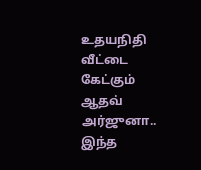உதயநிதி வீட்டை கேட்கும் ஆதவ் அர்ஜுனா.. இந்த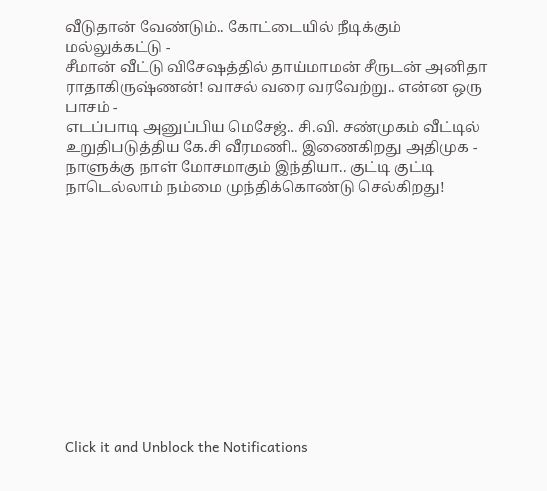வீடுதான் வேண்டும்.. கோட்டையில் நீடிக்கும் மல்லுக்கட்டு -
சீமான் வீட்டு விசேஷத்தில் தாய்மாமன் சீருடன் அனிதா ராதாகிருஷ்ணன்! வாசல் வரை வரவேற்று.. என்ன ஒரு பாசம் -
எடப்பாடி அனுப்பிய மெசேஜ்.. சி.வி. சண்முகம் வீட்டில் உறுதிபடுத்திய கே.சி வீரமணி.. இணைகிறது அதிமுக -
நாளுக்கு நாள் மோசமாகும் இந்தியா.. குட்டி குட்டி நாடெல்லாம் நம்மை முந்திக்கொண்டு செல்கிறது!












Click it and Unblock the Notifications